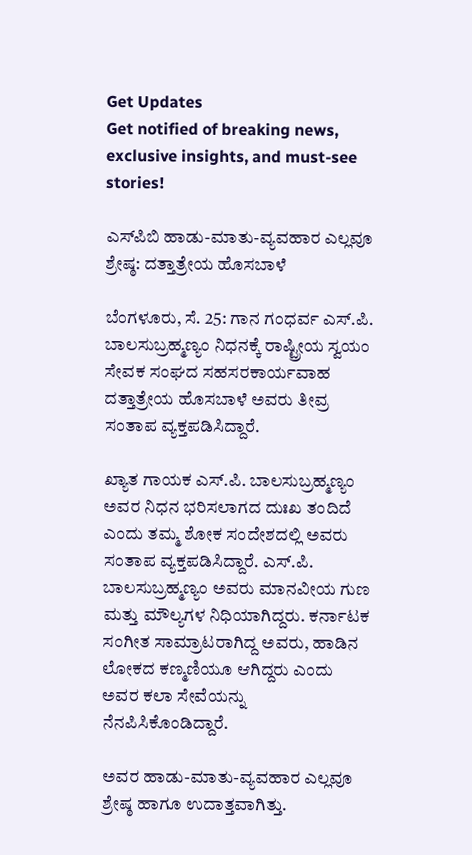Get Updates
Get notified of breaking news, exclusive insights, and must-see stories!

ಎಸ್‌ಪಿಬಿ ಹಾಡು-ಮಾತು-ವ್ಯವಹಾರ ಎಲ್ಲವೂ ಶ್ರೇಷ್ಠ: ದತ್ತಾತ್ರೇಯ ಹೊಸಬಾಳೆ

ಬೆಂಗಳೂರು, ಸೆ. 25: ಗಾನ ಗಂಧರ್ವ ಎಸ್‌.ಪಿ. ಬಾಲಸುಬ್ರಹ್ಮಣ್ಯಂ ನಿಧನಕ್ಕೆ ರಾಷ್ಟ್ರೀಯ ಸ್ವಯಂ ಸೇವಕ ಸಂಘದ ಸಹಸರಕಾರ್ಯವಾಹ ದತ್ತಾತ್ರೇಯ ಹೊಸಬಾಳೆ ಅವರು ತೀವ್ರ ಸಂತಾಪ ವ್ಯಕ್ತಪಡಿಸಿದ್ದಾರೆ.

ಖ್ಯಾತ ಗಾಯಕ ಎಸ್.ಪಿ. ಬಾಲಸುಬ್ರಹ್ಮಣ್ಯಂ ಅವರ ನಿಧನ ಭರಿಸಲಾಗದ ದುಃಖ ತಂದಿದೆ ಎಂದು ತಮ್ಮ ಶೋಕ ಸಂದೇಶದಲ್ಲಿ ಅವರು ಸಂತಾಪ ವ್ಯಕ್ತಪಡಿಸಿದ್ದಾರೆ. ಎಸ್.ಪಿ. ಬಾಲಸುಬ್ರಹ್ಮಣ್ಯಂ ಅವರು ಮಾನವೀಯ ಗುಣ ಮತ್ತು ಮೌಲ್ಯಗಳ ನಿಧಿಯಾಗಿದ್ದರು. ಕರ್ನಾಟಕ ಸಂಗೀತ ಸಾಮ್ರಾಟರಾಗಿದ್ದ ಅವರು, ಹಾಡಿನ ಲೋಕದ ಕಣ್ಮಣಿಯೂ ಆಗಿದ್ದರು ಎಂದು ಅವರ ಕಲಾ ಸೇವೆಯನ್ನು ನೆನಪಿಸಿಕೊಂಡಿದ್ದಾರೆ.

ಅವರ ಹಾಡು-ಮಾತು-ವ್ಯವಹಾರ ಎಲ್ಲವೂ ಶ್ರೇಷ್ಠ ಹಾಗೂ ಉದಾತ್ತವಾಗಿತ್ತು.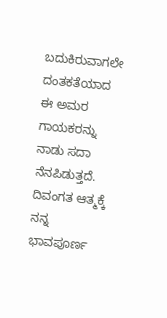ಬದುಕಿರುವಾಗಲೇ ದಂತಕತೆಯಾದ ಈ ಅಮರ ಗಾಯಕರನ್ನು ನಾಡು ಸದಾ ನೆನಪಿಡುತ್ತದೆ. ದಿವಂಗತ ಆತ್ಮಕ್ಕೆ ನನ್ನ ಭಾವಪೂರ್ಣ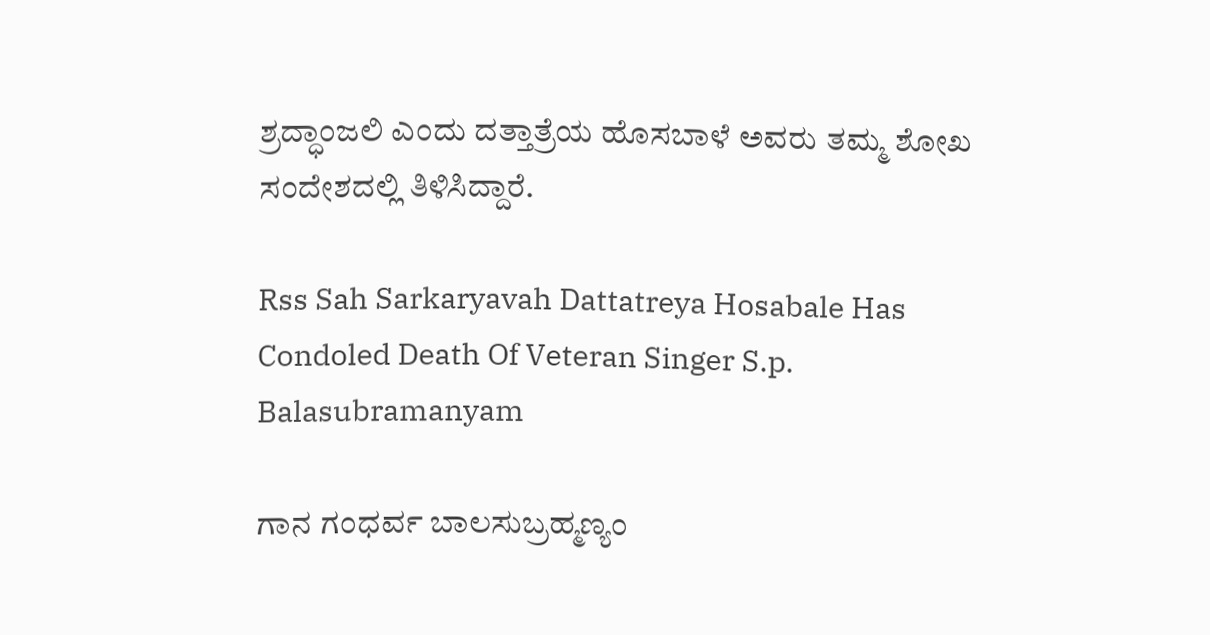ಶ್ರದ್ಧಾಂಜಲಿ ಎಂದು ದತ್ತಾತ್ರೆಯ ಹೊಸಬಾಳೆ ಅವರು ತಮ್ಮ ಶೋಖ ಸಂದೇಶದಲ್ಲಿ ತಿಳಿಸಿದ್ದಾರೆ.

Rss Sah Sarkaryavah Dattatreya Hosabale Has Condoled Death Of Veteran Singer S.p. Balasubramanyam

ಗಾನ ಗಂಧರ್ವ ಬಾಲಸುಬ್ರಹ್ಮಣ್ಯಂ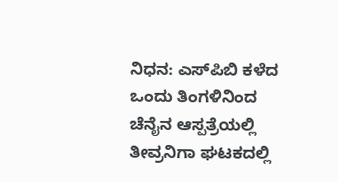ನಿಧನ: ಎಸ್‌ಪಿಬಿ ಕಳೆದ ಒಂದು ತಿಂಗಳಿನಿಂದ ಚೆನೈನ ಆಸ್ಪತ್ರೆಯಲ್ಲಿ ತೀವ್ರನಿಗಾ ಘಟಕದಲ್ಲಿ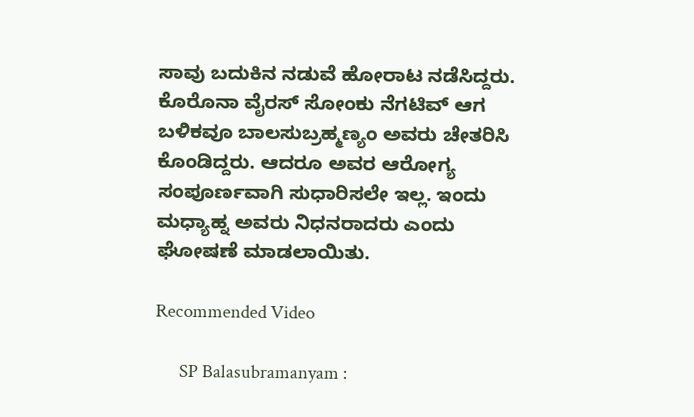ಸಾವು ಬದುಕಿನ ನಡುವೆ ಹೋರಾಟ ನಡೆಸಿದ್ದರು. ಕೊರೊನಾ ವೈರಸ್ ಸೋಂಕು ನೆಗಟಿವ್ ಆಗ ಬಳಿಕವೂ ಬಾಲಸುಬ್ರಹ್ಮಣ್ಯಂ ಅವರು ಚೇತರಿಸಿ ಕೊಂಡಿದ್ದರು. ಆದರೂ ಅವರ ಆರೋಗ್ಯ ಸಂಪೂರ್ಣವಾಗಿ ಸುಧಾರಿಸಲೇ ಇಲ್ಲ. ಇಂದು ಮಧ್ಯಾಹ್ನ ಅವರು ನಿಧನರಾದರು ಎಂದು ಘೋಷಣೆ ಮಾಡಲಾಯಿತು.

Recommended Video

      SP Balasubramanyam :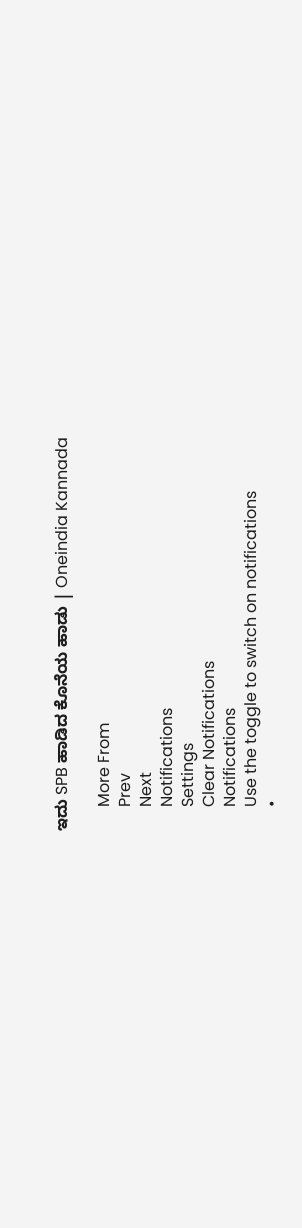ಇದು SPB ಹಾಡಿದ ಕೊನೆಯ ಹಾಡು | Oneindia Kannada

      More From
      Prev
      Next
      Notifications
      Settings
      Clear Notifications
      Notifications
      Use the toggle to switch on notifications
      •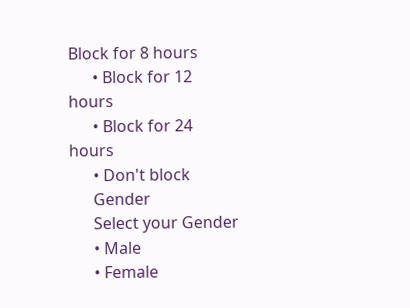Block for 8 hours
      • Block for 12 hours
      • Block for 24 hours
      • Don't block
      Gender
      Select your Gender
      • Male
      • Female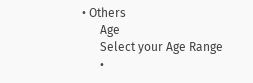• Others
      Age
      Select your Age Range
      •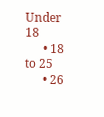Under 18
      • 18 to 25
      • 26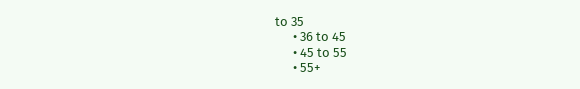to 35
      • 36 to 45
      • 45 to 55
      • 55+